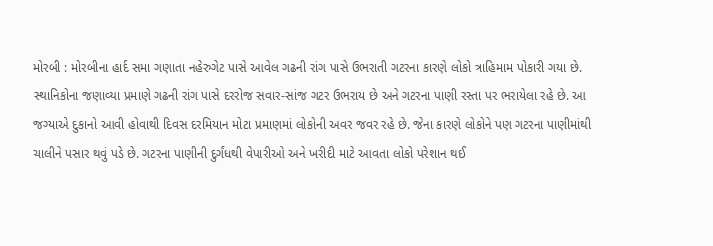મોરબી : મોરબીના હાર્દ સમા ગણાતા નહેરુગેટ પાસે આવેલ ગઢની રાંગ પાસે ઉભરાતી ગટરના કારણે લોકો ત્રાહિમામ પોકારી ગયા છે. સ્થાનિકોના જણાવ્યા પ્રમાણે ગઢની રાંગ પાસે દરરોજ સવાર-સાંજ ગટર ઉભરાય છે અને ગટરના પાણી રસ્તા પર ભરાયેલા રહે છે. આ જગ્યાએ દુકાનો આવી હોવાથી દિવસ દરમિયાન મોટા પ્રમાણમાં લોકોની અવર જવર રહે છે. જેના કારણે લોકોને પણ ગટરના પાણીમાંથી ચાલીને પસાર થવું પડે છે. ગટરના પાણીની દુર્ગંધથી વેપારીઓ અને ખરીદી માટે આવતા લોકો પરેશાન થઈ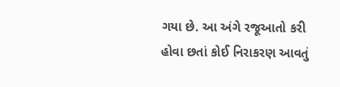ગયા છે. આ અંગે રજૂઆતો કરી હોવા છતાં કોઈ નિરાકરણ આવતું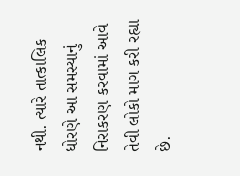નથી. ત્યારે તાત્કાલિક ધોરણે આ સમસ્યાનું નિરાકરણ કરવામાં આવે તેવી લોકો માગ કરી રહ્યા છે.